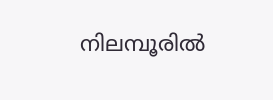നിലമ്പൂരിൽ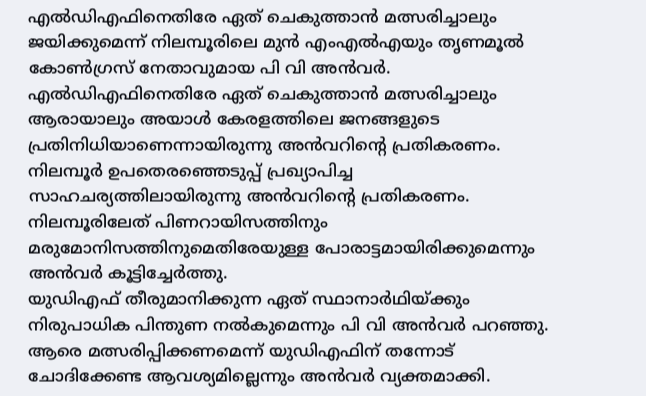എൽഡിഎഫിനെതിരേ ഏത് ചെകുത്താൻ മത്സരിച്ചാലും ജയിക്കുമെന്ന് നിലമ്പൂരിലെ മുൻ എംഎൽഎയും തൃണമൂൽ കോൺഗ്രസ് നേതാവുമായ പി വി അൻവർ. എൽഡിഎഫിനെതിരേ ഏത് ചെകുത്താൻ മത്സരിച്ചാലും ആരായാലും അയാൾ കേരളത്തിലെ ജനങ്ങളുടെ പ്രതിനിധിയാണെന്നായിരുന്നു അൻവറിന്റെ പ്രതികരണം. നിലമ്പൂർ ഉപതെരഞ്ഞെടുപ്പ് പ്രഖ്യാപിച്ച സാഹചര്യത്തിലായിരുന്നു അൻവറിന്റെ പ്രതികരണം. നിലമ്പൂരിലേത് പിണറായിസത്തിനും മരുമോനിസത്തിനുമെതിരേയുള്ള പോരാട്ടമായിരിക്കുമെന്നും അൻവർ കൂട്ടിച്ചേർത്തു.
യുഡിഎഫ് തീരുമാനിക്കുന്ന ഏത് സ്ഥാനാർഥിയ്ക്കും നിരുപാധിക പിന്തുണ നൽകുമെന്നും പി വി അൻവർ പറഞ്ഞു. ആരെ മത്സരിപ്പിക്കണമെന്ന് യുഡിഎഫിന് തന്നോട് ചോദിക്കേണ്ട ആവശ്യമില്ലെന്നും അൻവർ വ്യക്തമാക്കി.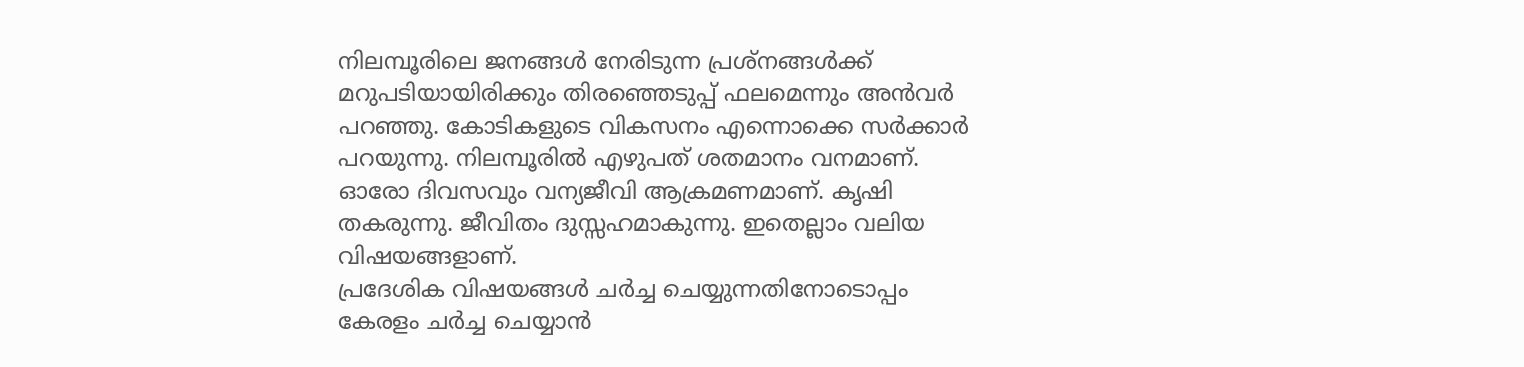നിലമ്പൂരിലെ ജനങ്ങൾ നേരിടുന്ന പ്രശ്നങ്ങൾക്ക് മറുപടിയായിരിക്കും തിരഞ്ഞെടുപ്പ് ഫലമെന്നും അൻവർ പറഞ്ഞു. കോടികളുടെ വികസനം എന്നൊക്കെ സർക്കാർ പറയുന്നു. നിലമ്പൂരിൽ എഴുപത് ശതമാനം വനമാണ്. ഓരോ ദിവസവും വന്യജീവി ആക്രമണമാണ്. കൃഷി തകരുന്നു. ജീവിതം ദുസ്സഹമാകുന്നു. ഇതെല്ലാം വലിയ വിഷയങ്ങളാണ്.
പ്രദേശിക വിഷയങ്ങൾ ചർച്ച ചെയ്യുന്നതിനോടൊപ്പം കേരളം ചർച്ച ചെയ്യാൻ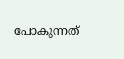പോകുന്നത്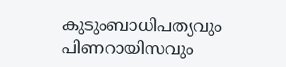കുടുംബാധിപത്യവും പിണറായിസവും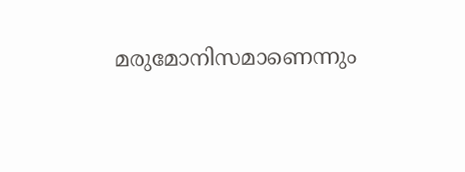മരുമോനിസമാണെന്നും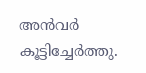അൻവർ കൂട്ടിച്ചേർത്തു.